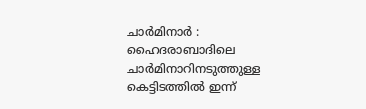ചാർമിനാർ : ഹൈദരാബാദിലെ ചാർമിനാറിനടുത്തുള്ള കെട്ടിടത്തിൽ ഇന്ന്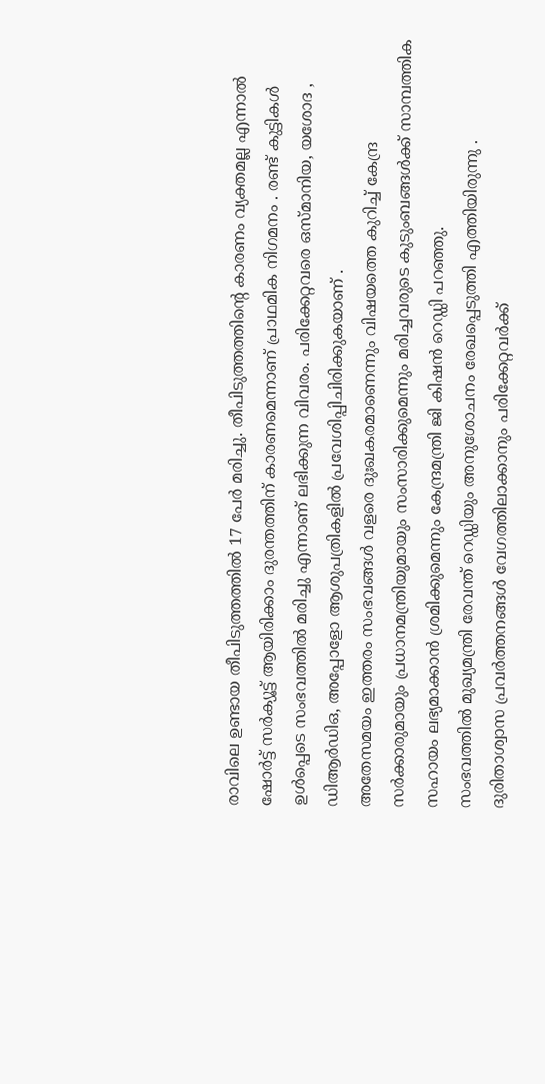രാവിലെ ഉണ്ടായ തീപിടുത്തത്തിൽ 17 പേർ മരിച്ചു. തീപിടുത്തത്തിന്റെ കാരണം വ്യക്തമല്ല എന്നാൽ ഷോർട്ട് സർക്യൂട്ട് ആയിരിക്കാം ദുരന്തത്തിന് കാരണമെന്നാണ് പ്രാഥമിക നിഗമനം . രണ്ട് കുട്ടികൾ ഉൾപ്പെടെ സംഭവത്തിൽ മരിച്ചു എന്നാണ് ലഭിക്കുന്ന വിവരം. പരിക്കേറ്റവരെ ഒസ്മാനിയ, യശോദ , ഡിആർഡിഒ, അപ്പോളോ ആശുപത്രികളിൽ പ്രവേശിപ്പിചിരിക്കുകയാണ് .
അതേസമയം ഇത്തരം സംഭവങ്ങൾ വളരെ ദുഃഖകരമാണെന്നും വിഷയത്തെ കുറിച്ച് കേന്ദ്ര സർക്കാരുമായും പ്രധാനമന്ത്രിയുമായും സംസാരിക്കുമെന്നും മരിച്ചവരുടെ കുടുംബങ്ങൾക്ക് സാമ്പത്തിക സഹായം ലഭ്യമാക്കാൻ ശ്രമിക്കുമെന്നും കേന്ദ്രമന്ത്രി ജി കിഷൻ റെഡ്ഡി പറഞ്ഞു.
സംഭവത്തിൽ മുഖ്യമന്ത്രി രേവന്ത് റെഡ്ഡിയും അനുശോചനം രേഖപ്പെടുത്തി എത്തിയിരുന്നു . ദുരിതാശ്വാസ പ്രവർത്തനങ്ങൾ വേഗത്തിലാക്കാനും പരിക്കേറ്റവർക്ക്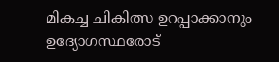മികച്ച ചികിത്സ ഉറപ്പാക്കാനും ഉദ്യോഗസ്ഥരോട്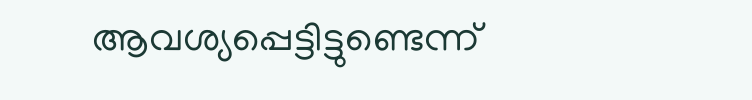ആവശ്യപ്പെട്ടിട്ടുണ്ടെന്ന്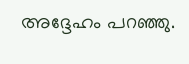അദ്ദേഹം പറഞ്ഞു.